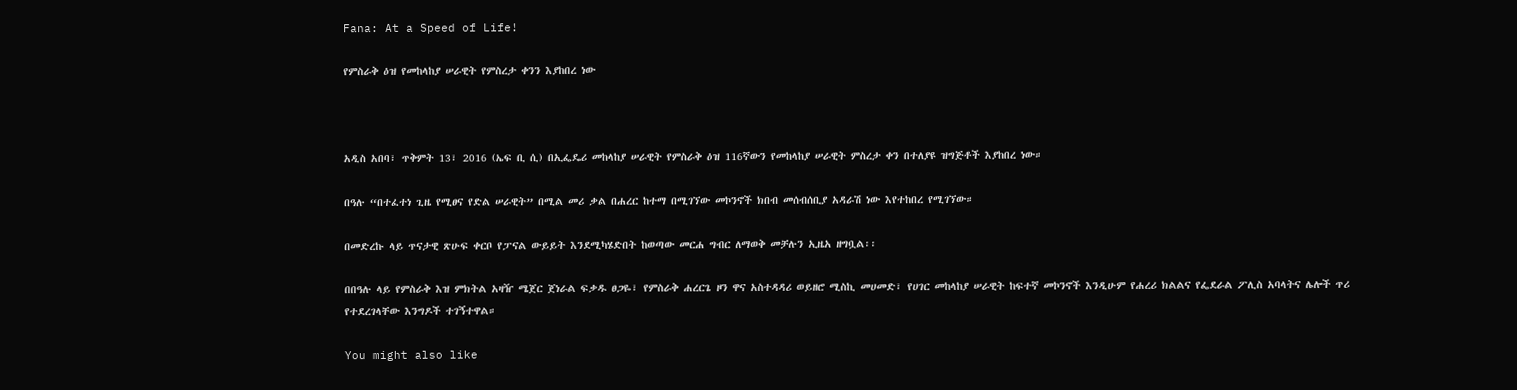Fana: At a Speed of Life!

የምስራቅ ዕዝ የመከላከያ ሠራዊት የምስረታ ቀንን እያከበረ ነው



አዲስ አበባ፣ ጥቅምት 13፣ 2016 (ኤፍ ቢ ሲ) በኢፌዴሪ መከላከያ ሠራዊት የምስራቅ ዕዝ 116ኛውን የመከላከያ ሠራዊት ምስረታ ቀን በተለያዩ ዝግጅቶች እያከበረ ነው።

በዓሉ “በተፈተነ ጊዜ የሚፀና የድል ሠራዊት” በሚል መሪ ቃል በሐረር ከተማ በሚገኘው መኮንኖች ክበብ መሰብሰቢያ አዳራሽ ነው እየተከበረ የሚገኘው።

በመድረኩ ላይ ጥናታዊ ጽሁፍ ቀርቦ የፓናል ውይይት እንደሚካሄድበት ከወጣው መርሐ ግብር ለማወቅ መቻሉን ኢዜአ ዘግቧል፡፡

በበዓሉ ላይ የምስራቅ እዝ ምክትል አዛዥ ሜጀር ጀነራል ፍቃዱ ፀጋዬ፣ የምስራቅ ሐረርጌ ዞን ዋና አስተዳዳሪ ወይዘሮ ሚስኪ መሀመድ፣ የሀገር መከላከያ ሠራዊት ከፍተኛ መኮንኖች እንዲሁም የሐረሪ ክልልና የፌደራል ፖሊስ አባላትና ሌሎች ጥሪ የተደረገላቸው እንግዶች ተገኝተዋል።

You might also like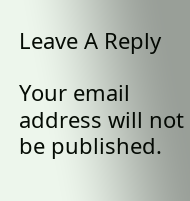Leave A Reply

Your email address will not be published.